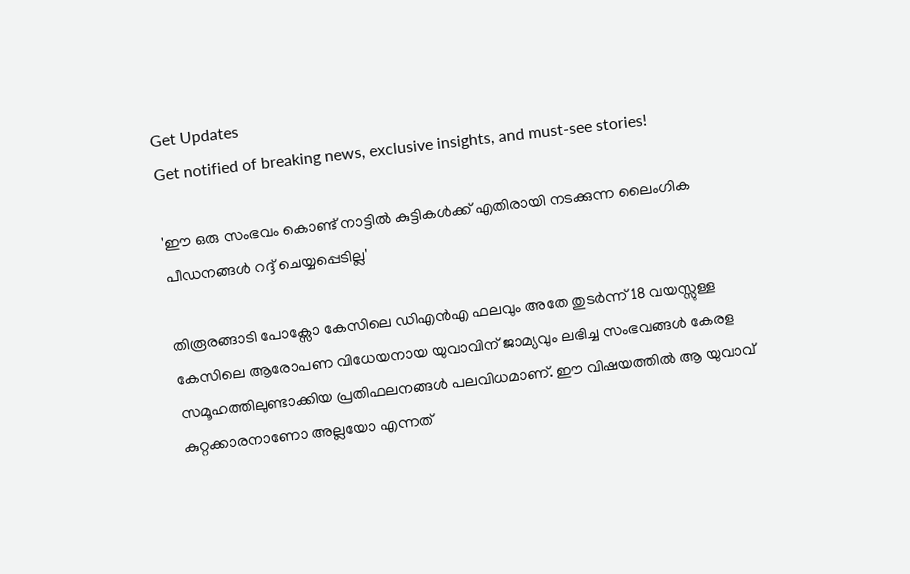Get Updates
Get notified of breaking news, exclusive insights, and must-see stories!

'ഈ ഒരു സംഭവം കൊണ്ട് നാട്ടിൽ കുട്ടികൾക്ക് എതിരായി നടക്കുന്ന ലൈംഗിക പീഡനങ്ങൾ റദ്ദ് ചെയ്യപ്പെടില്ല'

തിരൂരങ്ങാടി പോക്സോ കേസിലെ ഡിഎൻഎ ഫലവും അതേ തുടർന്ന് 18 വയസ്സുള്ള കേസിലെ ആരോപണ വിധേയനായ യുവാവിന് ജാമ്യവും ലഭിച്ച സംഭവങ്ങൾ കേരള സമൂഹത്തിലുണ്ടാക്കിയ പ്രതിഫലനങ്ങൾ പലവിധമാണ്. ഈ വിഷയത്തിൽ ആ യുവാവ് കുറ്റക്കാരനാണോ അല്ലയോ എന്നത്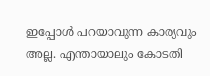ഇപ്പോൾ പറയാവുന്ന കാര്യവും അല്ല. എന്തായാലും കോടതി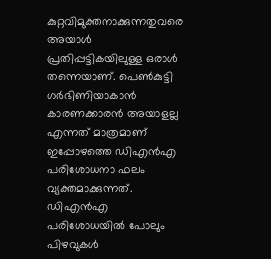കുറ്റവിമുക്തനാക്കുന്നതുവരെ അയാൾ പ്രതിപ്പട്ടികയിലുള്ള ഒരാൾ തന്നെയാണ്. പെൺകുട്ടി ഗർഭിണിയാകാൻ കാരണക്കാരൻ അയാളല്ല എന്നത് മാത്രമാണ് ഇപ്പോഴത്തെ ഡിഎൻഎ പരിശോധനാ ഫലം വ്യക്തമാക്കുന്നത്. ഡിഎൻഎ പരിശോധയിൽ പോലും പിഴവുകൾ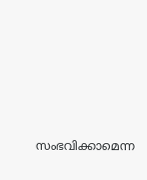സംഭവിക്കാമെന്ന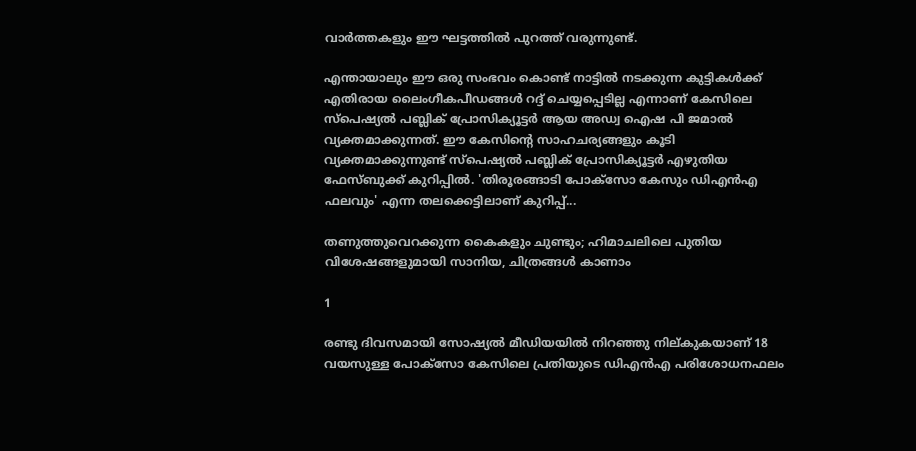വാർത്തകളും ഈ ഘട്ടത്തിൽ പുറത്ത് വരുന്നുണ്ട്.

എന്തായാലും ഈ ഒരു സംഭവം കൊണ്ട് നാട്ടിൽ നടക്കുന്ന കുട്ടികൾക്ക് എതിരായ ലൈംഗീകപീഡങ്ങൾ റദ്ദ് ചെയ്യപ്പെടില്ല എന്നാണ് കേസിലെ സ്പെഷ്യൽ പബ്ലിക് പ്രോസിക്യൂട്ടർ ആയ അഡ്വ ഐഷ പി ജമാൽ വ്യക്തമാക്കുന്നത്. ഈ കേസിന്റെ സാഹചര്യങ്ങളും കൂടി വ്യക്തമാക്കുന്നുണ്ട് സ്പെഷ്യൽ പബ്ലിക് പ്രോസിക്യൂട്ടർ എഴുതിയ ഫേസ്ബുക്ക് കുറിപ്പിൽ. 'തിരൂരങ്ങാടി പോക്സോ കേസും ഡിഎൻഎ ഫലവും' എന്ന തലക്കെട്ടിലാണ് കുറിപ്പ്...

തണുത്തുവെറക്കുന്ന കൈകളും ചുണ്ടും; ഹിമാചലിലെ പുതിയ വിശേഷങ്ങളുമായി സാനിയ, ചിത്രങ്ങൾ കാണാം

1

രണ്ടു ദിവസമായി സോഷ്യൽ മീഡിയയിൽ നിറഞ്ഞു നില്കുകയാണ് 18 വയസുള്ള പോക്സോ കേസിലെ പ്രതിയുടെ ഡിഎൻഎ പരിശോധനഫലം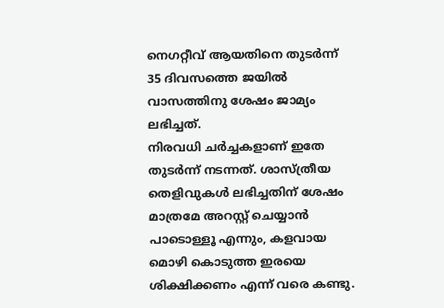നെഗറ്റീവ് ആയതിനെ തുടർന്ന് 35 ദിവസത്തെ ജയിൽ വാസത്തിനു ശേഷം ജാമ്യം ലഭിച്ചത്.
നിരവധി ചർച്ചകളാണ് ഇതേ തുടർന്ന് നടന്നത്. ശാസ്ത്രീയ തെളിവുകൾ ലഭിച്ചതിന് ശേഷം മാത്രമേ അറസ്റ്റ് ചെയ്യാൻ പാടൊള്ളൂ എന്നും, കളവായ മൊഴി കൊടുത്ത ഇരയെ ശിക്ഷിക്കണം എന്ന് വരെ കണ്ടു.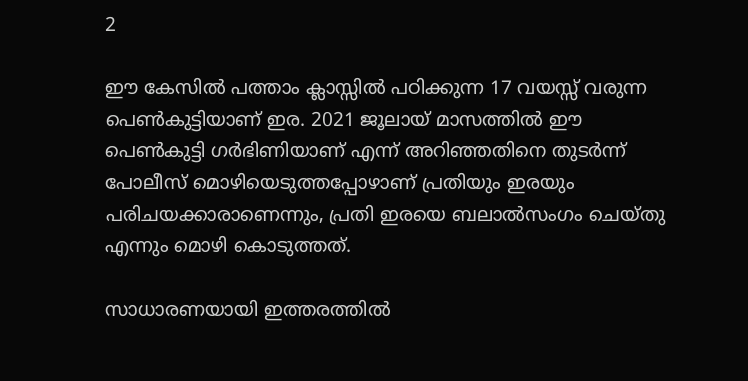2

ഈ കേസിൽ പത്താം ക്ലാസ്സിൽ പഠിക്കുന്ന 17 വയസ്സ് വരുന്ന പെൺകുട്ടിയാണ് ഇര. 2021 ജൂലായ് മാസത്തിൽ ഈ പെൺകുട്ടി ഗർഭിണിയാണ് എന്ന് അറിഞ്ഞതിനെ തുടർന്ന് പോലീസ് മൊഴിയെടുത്തപ്പോഴാണ് പ്രതിയും ഇരയും പരിചയക്കാരാണെന്നും, പ്രതി ഇരയെ ബലാൽസംഗം ചെയ്തു എന്നും മൊഴി കൊടുത്തത്.

സാധാരണയായി ഇത്തരത്തിൽ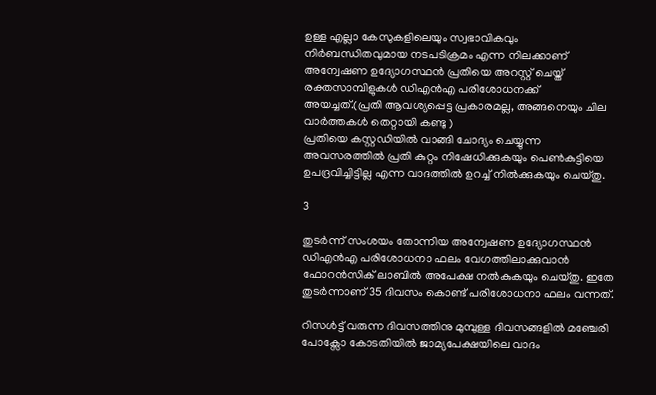ഉള്ള എല്ലാ കേസുകളിലെയും സ്വഭാവികവും നിർബന്ധിതവുമായ നടപടിക്രമം എന്ന നിലക്കാണ് അന്വേഷണ ഉദ്യോഗസ്ഥൻ പ്രതിയെ അറസ്റ്റ് ചെയ്ത് രക്തസാമ്പിളുകൾ ഡിഎൻഎ പരിശോധനക്ക് അയച്ചത്.(പ്രതി ആവശ്യപ്പെട്ട പ്രകാരമല്ല, അങ്ങനെയും ചില വാർത്തകൾ തെറ്റായി കണ്ടു )
പ്രതിയെ കസ്റ്റഡിയിൽ വാങ്ങി ചോദ്യം ചെയ്യുന്ന അവസരത്തിൽ പ്രതി കുറ്റം നിഷേധിക്കുകയും പെൺകുട്ടിയെ ഉപദ്രവിച്ചിട്ടില്ല എന്ന വാദത്തിൽ ഉറച്ച് നിൽക്കുകയും ചെയ്തു.

3

തുടർന്ന് സംശയം തോന്നിയ അന്വേഷണ ഉദ്യോഗസ്ഥൻ ഡിഎൻഎ പരിശോധനാ ഫലം വേഗത്തിലാക്കുവാൻ ഫോറൻസിക് ലാബിൽ അപേക്ഷ നൽകുകയും ചെയ്തു. ഇതേ തുടർന്നാണ് 35 ദിവസം കൊണ്ട് പരിശോധനാ ഫലം വന്നത്.

റിസൾട്ട്‌ വരുന്ന ദിവസത്തിനു മുമ്പുള്ള ദിവസങ്ങളിൽ മഞ്ചേരി പോക്സോ കോടതിയിൽ ജാമ്യപേക്ഷയിലെ വാദം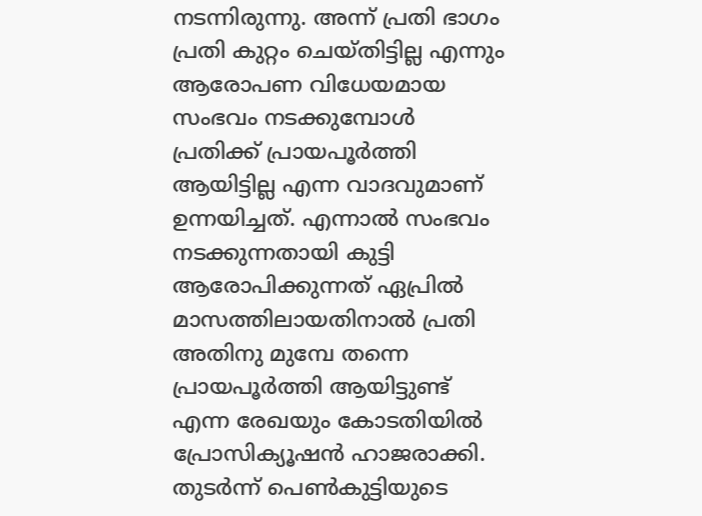നടന്നിരുന്നു. അന്ന് പ്രതി ഭാഗം പ്രതി കുറ്റം ചെയ്തിട്ടില്ല എന്നും ആരോപണ വിധേയമായ സംഭവം നടക്കുമ്പോൾ പ്രതിക്ക് പ്രായപൂർത്തി ആയിട്ടില്ല എന്ന വാദവുമാണ് ഉന്നയിച്ചത്. എന്നാൽ സംഭവം നടക്കുന്നതായി കുട്ടി ആരോപിക്കുന്നത് ഏപ്രിൽ മാസത്തിലായതിനാൽ പ്രതി അതിനു മുമ്പേ തന്നെ പ്രായപൂർത്തി ആയിട്ടുണ്ട് എന്ന രേഖയും കോടതിയിൽ പ്രോസിക്യൂഷൻ ഹാജരാക്കി. തുടർന്ന് പെൺകുട്ടിയുടെ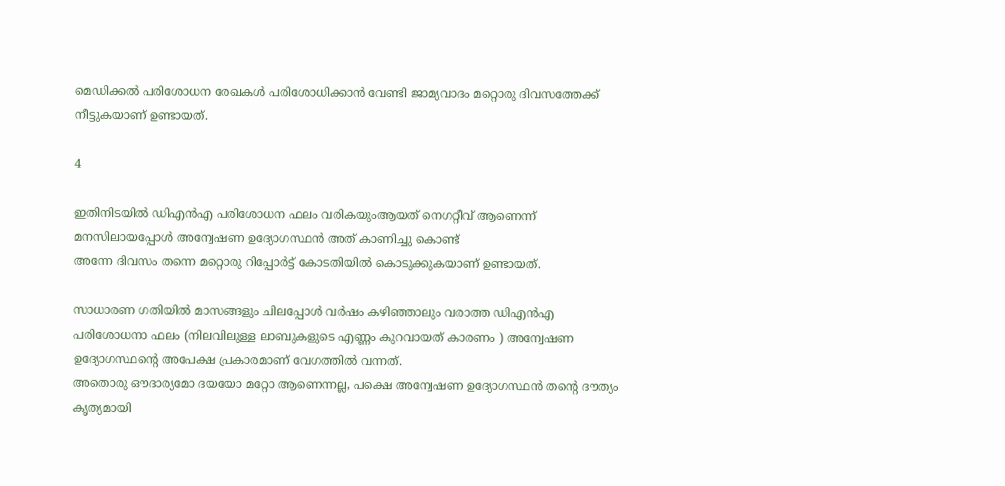മെഡിക്കൽ പരിശോധന രേഖകൾ പരിശോധിക്കാൻ വേണ്ടി ജാമ്യവാദം മറ്റൊരു ദിവസത്തേക്ക് നീട്ടുകയാണ് ഉണ്ടായത്.

4

ഇതിനിടയിൽ ഡിഎൻഎ പരിശോധന ഫലം വരികയുംആയത് നെഗറ്റീവ് ആണെന്ന് മനസിലായപ്പോൾ അന്വേഷണ ഉദ്യോഗസ്ഥൻ അത് കാണിച്ചു കൊണ്ട്
അന്നേ ദിവസം തന്നെ മറ്റൊരു റിപ്പോർട്ട് കോടതിയിൽ കൊടുക്കുകയാണ് ഉണ്ടായത്.

സാധാരണ ഗതിയിൽ മാസങ്ങളും ചിലപ്പോൾ വർഷം കഴിഞ്ഞാലും വരാത്ത ഡിഎൻഎ പരിശോധനാ ഫലം (നിലവിലുള്ള ലാബുകളുടെ എണ്ണം കുറവായത് കാരണം ) അന്വേഷണ ഉദ്യോഗസ്ഥന്റെ അപേക്ഷ പ്രകാരമാണ് വേഗത്തിൽ വന്നത്.
അതൊരു ഔദാര്യമോ ദയയോ മറ്റോ ആണെന്നല്ല, പക്ഷെ അന്വേഷണ ഉദ്യോഗസ്ഥൻ തന്റെ ദൗത്യം കൃത്യമായി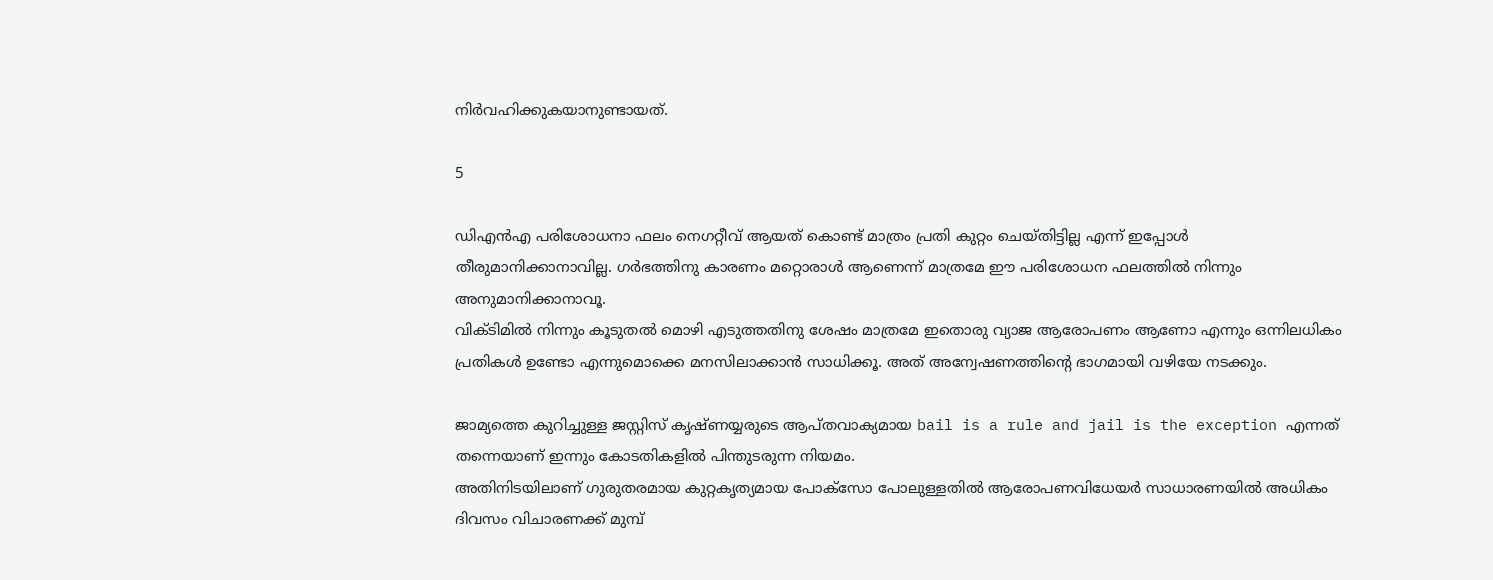നിർവഹിക്കുകയാനുണ്ടായത്.

5

ഡിഎൻഎ പരിശോധനാ ഫലം നെഗറ്റീവ് ആയത് കൊണ്ട് മാത്രം പ്രതി കുറ്റം ചെയ്തിട്ടില്ല എന്ന് ഇപ്പോൾ തീരുമാനിക്കാനാവില്ല. ഗർഭത്തിനു കാരണം മറ്റൊരാൾ ആണെന്ന് മാത്രമേ ഈ പരിശോധന ഫലത്തിൽ നിന്നും അനുമാനിക്കാനാവൂ.
വിക്ടിമിൽ നിന്നും കൂടുതൽ മൊഴി എടുത്തതിനു ശേഷം മാത്രമേ ഇതൊരു വ്യാജ ആരോപണം ആണോ എന്നും ഒന്നിലധികം പ്രതികൾ ഉണ്ടോ എന്നുമൊക്കെ മനസിലാക്കാൻ സാധിക്കൂ. അത് അന്വേഷണത്തിന്റെ ഭാഗമായി വഴിയേ നടക്കും.

ജാമ്യത്തെ കുറിച്ചുള്ള ജസ്റ്റിസ് കൃഷ്ണയ്യരുടെ ആപ്തവാക്യമായ bail is a rule and jail is the exception എന്നത് തന്നെയാണ് ഇന്നും കോടതികളിൽ പിന്തുടരുന്ന നിയമം.
അതിനിടയിലാണ് ഗുരുതരമായ കുറ്റകൃത്യമായ പോക്സോ പോലുള്ളതിൽ ആരോപണവിധേയർ സാധാരണയിൽ അധികം ദിവസം വിചാരണക്ക് മുമ്പ്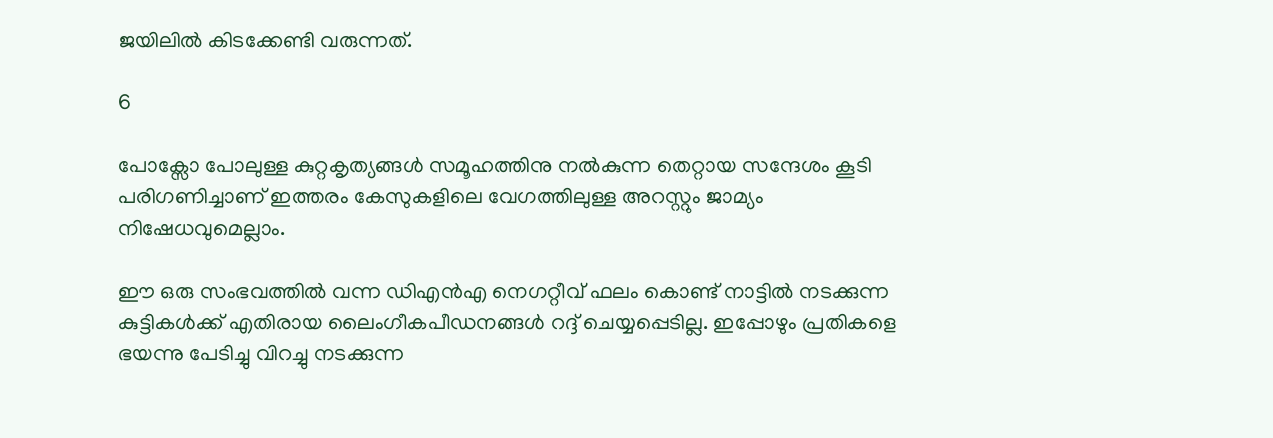ജയിലിൽ കിടക്കേണ്ടി വരുന്നത്.

6

പോക്സോ പോലുള്ള കുറ്റകൃത്യങ്ങൾ സമൂഹത്തിനു നൽകുന്ന തെറ്റായ സന്ദേശം കൂടി പരിഗണിച്ചാണ് ഇത്തരം കേസുകളിലെ വേഗത്തിലുള്ള അറസ്റ്റും ജാമ്യം നിഷേധവുമെല്ലാം.

ഈ ഒരു സംഭവത്തിൽ വന്ന ഡിഎൻഎ നെഗറ്റീവ് ഫലം കൊണ്ട് നാട്ടിൽ നടക്കുന്ന കുട്ടികൾക്ക് എതിരായ ലൈംഗീകപീഡനങ്ങൾ റദ്ദ് ചെയ്യപ്പെടില്ല. ഇപ്പോഴും പ്രതികളെ ഭയന്നു പേടിച്ചു വിറച്ചു നടക്കുന്ന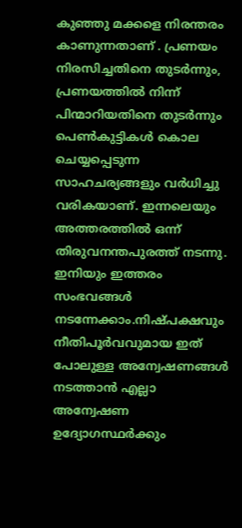കുഞ്ഞു മക്കളെ നിരന്തരം കാണുന്നതാണ് . പ്രണയം നിരസിച്ചതിനെ തുടർന്നും, പ്രണയത്തിൽ നിന്ന് പിന്മാറിയതിനെ തുടർന്നും പെൺകുട്ടികൾ കൊല ചെയ്യപ്പെടുന്ന സാഹചര്യങ്ങളും വർധിച്ചു വരികയാണ്. ഇന്നലെയും അത്തരത്തിൽ ഒന്ന് തിരുവനന്തപുരത്ത് നടന്നു.
ഇനിയും ഇത്തരം സംഭവങ്ങൾ നടന്നേക്കാം.നിഷ്പക്ഷവും നീതിപൂർവവുമായ ഇത് പോലുള്ള അന്വേഷണങ്ങൾ നടത്താൻ എല്ലാ അന്വേഷണ ഉദ്യോഗസ്ഥർക്കും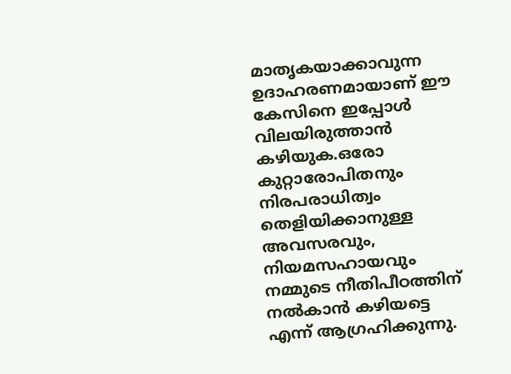മാതൃകയാക്കാവുന്ന ഉദാഹരണമായാണ് ഈ കേസിനെ ഇപ്പോൾ വിലയിരുത്താൻ കഴിയുക.ഒരോ കുറ്റാരോപിതനും നിരപരാധിത്വം തെളിയിക്കാനുള്ള അവസരവും, നിയമസഹായവും നമ്മുടെ നീതിപീഠത്തിന് നൽകാൻ കഴിയട്ടെ എന്ന് ആഗ്രഹിക്കുന്നു.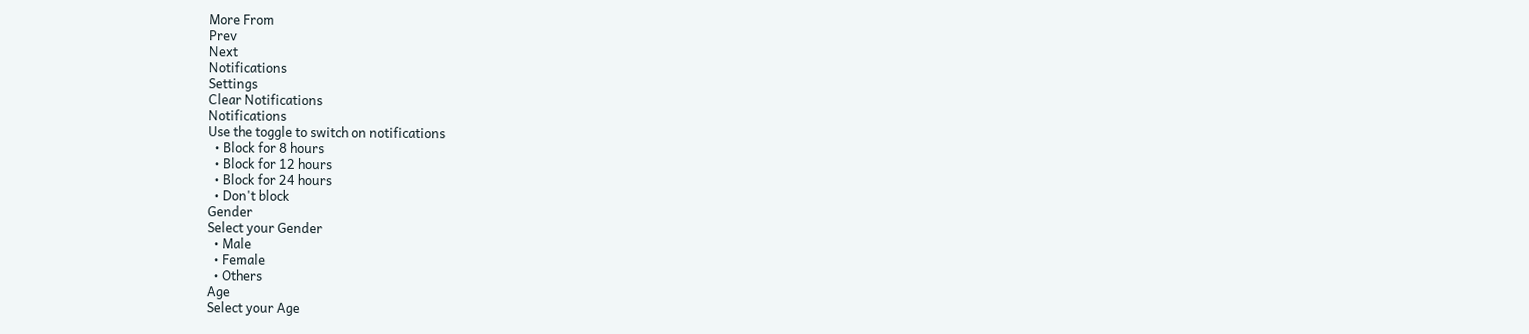More From
Prev
Next
Notifications
Settings
Clear Notifications
Notifications
Use the toggle to switch on notifications
  • Block for 8 hours
  • Block for 12 hours
  • Block for 24 hours
  • Don't block
Gender
Select your Gender
  • Male
  • Female
  • Others
Age
Select your Age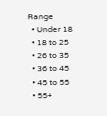Range
  • Under 18
  • 18 to 25
  • 26 to 35
  • 36 to 45
  • 45 to 55
  • 55+